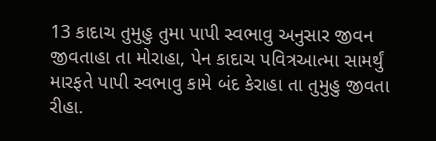13 કાદાચ તુમુહુ તુમા પાપી સ્વભાવુ અનુસાર જીવન જીવતાહા તા મોરાહા, પેન કાદાચ પવિત્રઆત્મા સામર્થું મારફતે પાપી સ્વભાવુ કામે બંદ કેરાહા તા તુમુહુ જીવતા રીહા.